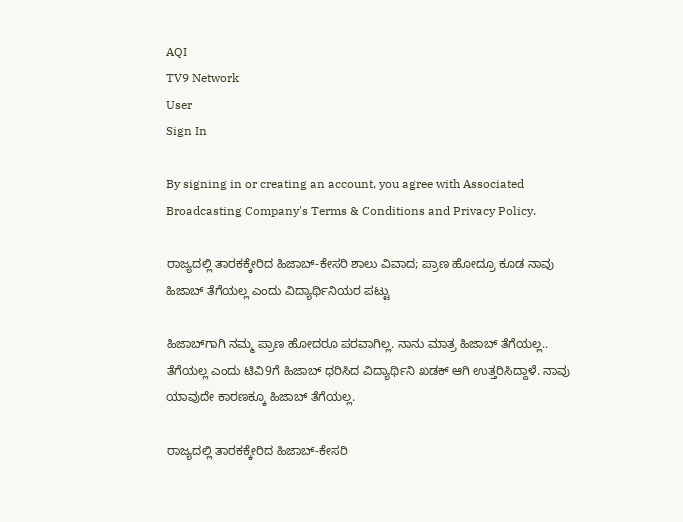AQI
TV9 Network
User
Sign In

By signing in or creating an account, you agree with Associated Broadcasting Company's Terms & Conditions and Privacy Policy.

ರಾಜ್ಯದಲ್ಲಿ ತಾರಕಕ್ಕೇರಿದ ಹಿಜಾಬ್-ಕೇಸರಿ ಶಾಲು ವಿವಾದ; ಪ್ರಾಣ ಹೋದ್ರೂ ಕೂಡ ನಾವು ಹಿಜಾಬ್ ತೆಗೆಯಲ್ಲ ಎಂದು ವಿದ್ಯಾರ್ಥಿನಿಯರ ಪಟ್ಟು

ಹಿಜಾಬ್‌ಗಾಗಿ ನಮ್ಮ ಪ್ರಾಣ ಹೋದರೂ ಪರವಾಗಿಲ್ಲ. ನಾನು ಮಾತ್ರ ಹಿಜಾಬ್ ತೆಗೆಯಲ್ಲ.. ತೆಗೆಯಲ್ಲ ಎಂದು ಟಿವಿ9ಗೆ ಹಿಜಾಬ್ ಧರಿಸಿದ ವಿದ್ಯಾರ್ಥಿನಿ ಖಡಕ್ ಆಗಿ ಉತ್ತರಿಸಿದ್ದಾಳೆ. ನಾವು ಯಾವುದೇ ಕಾರಣಕ್ಕೂ ಹಿಜಾಬ್ ತೆಗೆಯಲ್ಲ.

ರಾಜ್ಯದಲ್ಲಿ ತಾರಕಕ್ಕೇರಿದ ಹಿಜಾಬ್-ಕೇಸರಿ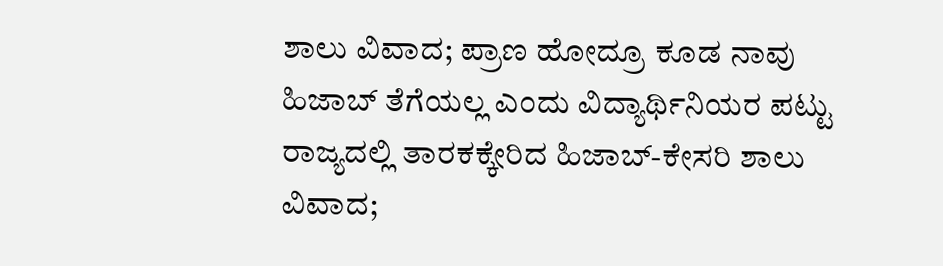ಶಾಲು ವಿವಾದ; ಪ್ರಾಣ ಹೋದ್ರೂ ಕೂಡ ನಾವು ಹಿಜಾಬ್ ತೆಗೆಯಲ್ಲ ಎಂದು ವಿದ್ಯಾರ್ಥಿನಿಯರ ಪಟ್ಟು
ರಾಜ್ಯದಲ್ಲಿ ತಾರಕಕ್ಕೇರಿದ ಹಿಜಾಬ್-ಕೇಸರಿ ಶಾಲು ವಿವಾದ;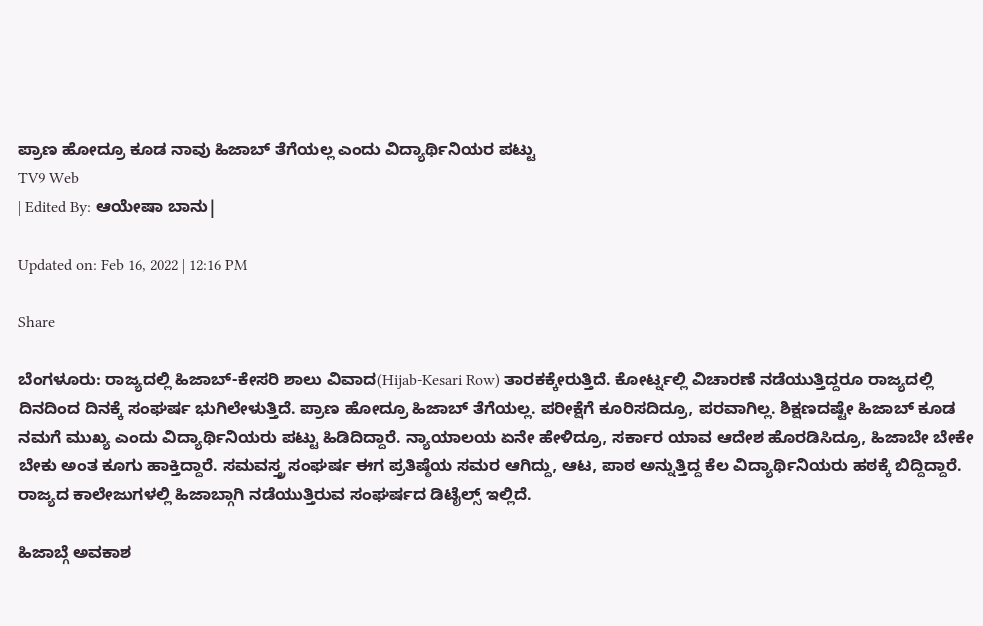ಪ್ರಾಣ ಹೋದ್ರೂ ಕೂಡ ನಾವು ಹಿಜಾಬ್ ತೆಗೆಯಲ್ಲ ಎಂದು ವಿದ್ಯಾರ್ಥಿನಿಯರ ಪಟ್ಟು
TV9 Web
| Edited By: ಆಯೇಷಾ ಬಾನು|

Updated on: Feb 16, 2022 | 12:16 PM

Share

ಬೆಂಗಳೂರು: ರಾಜ್ಯದಲ್ಲಿ ಹಿಜಾಬ್-ಕೇಸರಿ ಶಾಲು ವಿವಾದ(Hijab-Kesari Row) ತಾರಕಕ್ಕೇರುತ್ತಿದೆ. ಕೋರ್ಟ್ನಲ್ಲಿ ವಿಚಾರಣೆ ನಡೆಯುತ್ತಿದ್ದರೂ ರಾಜ್ಯದಲ್ಲಿ ದಿನದಿಂದ ದಿನಕ್ಕೆ ಸಂಘರ್ಷ ಭುಗಿಲೇಳುತ್ತಿದೆ. ಪ್ರಾಣ ಹೋದ್ರೂ ಹಿಜಾಬ್ ತೆಗೆಯಲ್ಲ. ಪರೀಕ್ಷೆಗೆ ಕೂರಿಸದಿದ್ರೂ, ಪರವಾಗಿಲ್ಲ. ಶಿಕ್ಷಣದಷ್ಟೇ ಹಿಜಾಬ್ ಕೂಡ ನಮಗೆ ಮುಖ್ಯ ಎಂದು ವಿದ್ಯಾರ್ಥಿನಿಯರು ಪಟ್ಟು ಹಿಡಿದಿದ್ದಾರೆ. ನ್ಯಾಯಾಲಯ ಏನೇ ಹೇಳಿದ್ರೂ, ಸರ್ಕಾರ ಯಾವ ಆದೇಶ ಹೊರಡಿಸಿದ್ರೂ, ಹಿಜಾಬೇ ಬೇಕೇ ಬೇಕು ಅಂತ ಕೂಗು ಹಾಕ್ತಿದ್ದಾರೆ. ಸಮವಸ್ತ್ರ ಸಂಘರ್ಷ ಈಗ ಪ್ರತಿಷ್ಠೆಯ ಸಮರ ಆಗಿದ್ದು, ಆಟ, ಪಾಠ ಅನ್ನುತ್ತಿದ್ದ ಕೆಲ ವಿದ್ಯಾರ್ಥಿನಿಯರು ಹಠಕ್ಕೆ ಬಿದ್ದಿದ್ದಾರೆ. ರಾಜ್ಯದ ಕಾಲೇಜುಗಳಲ್ಲಿ ಹಿಜಾಬ್ಗಾಗಿ ನಡೆಯುತ್ತಿರುವ ಸಂಘರ್ಷದ ಡಿಟೈಲ್ಸ್ ಇಲ್ಲಿದೆ.

ಹಿಜಾಬ್ಗೆ ಅವಕಾಶ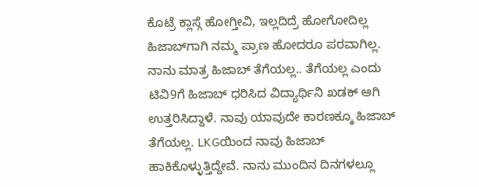ಕೊಟ್ರೆ ಕ್ಲಾಸ್ಗೆ ಹೋಗ್ತೀವಿ, ಇಲ್ಲದಿದ್ರೆ ಹೋಗೋದಿಲ್ಲ ಹಿಜಾಬ್‌ಗಾಗಿ ನಮ್ಮ ಪ್ರಾಣ ಹೋದರೂ ಪರವಾಗಿಲ್ಲ. ನಾನು ಮಾತ್ರ ಹಿಜಾಬ್ ತೆಗೆಯಲ್ಲ.. ತೆಗೆಯಲ್ಲ ಎಂದು ಟಿವಿ9ಗೆ ಹಿಜಾಬ್ ಧರಿಸಿದ ವಿದ್ಯಾರ್ಥಿನಿ ಖಡಕ್ ಆಗಿ ಉತ್ತರಿಸಿದ್ದಾಳೆ. ನಾವು ಯಾವುದೇ ಕಾರಣಕ್ಕೂ ಹಿಜಾಬ್ ತೆಗೆಯಲ್ಲ. LKGಯಿಂದ ನಾವು ಹಿಜಾಬ್ ಹಾಕಿಕೊಳ್ಳುತ್ತಿದ್ದೇವೆ. ನಾನು ಮುಂದಿನ ದಿನಗಳಲ್ಲೂ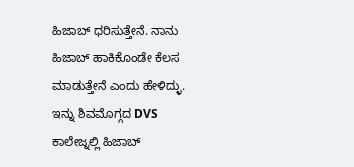ಹಿಜಾಬ್ ಧರಿಸುತ್ತೇನೆ. ನಾನು ಹಿಜಾಬ್ ಹಾಕಿಕೊಂಡೇ ಕೆಲಸ ಮಾಡುತ್ತೇನೆ ಎಂದು ಹೇಳಿದ್ಳು. ಇನ್ನು ಶಿವಮೊಗ್ಗದ DVS ಕಾಲೇಜ್ನಲ್ಲಿ ಹಿಜಾಬ್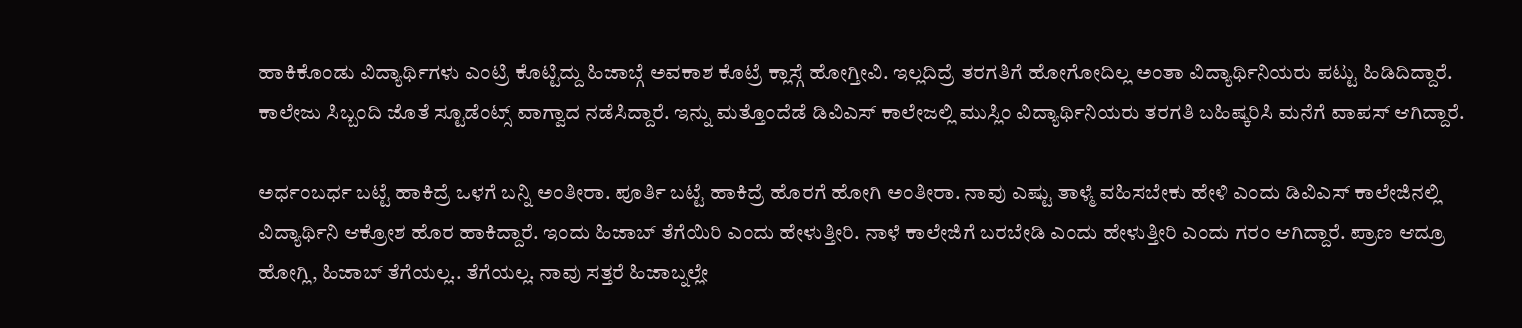ಹಾಕಿಕೊಂಡು ವಿದ್ಯಾರ್ಥಿಗಳು ಎಂಟ್ರಿ ಕೊಟ್ಟಿದ್ದು ಹಿಜಾಬ್ಗೆ ಅವಕಾಶ ಕೊಟ್ರೆ ಕ್ಲಾಸ್ಗೆ ಹೋಗ್ತೀವಿ. ಇಲ್ಲದಿದ್ರೆ ತರಗತಿಗೆ ಹೋಗೋದಿಲ್ಲ ಅಂತಾ ವಿದ್ಯಾರ್ಥಿನಿಯರು ಪಟ್ಟು ಹಿಡಿದಿದ್ದಾರೆ. ಕಾಲೇಜು ಸಿಬ್ಬಂದಿ ಜೊತೆ ಸ್ಟೂಡೆಂಟ್ಸ್ ವಾಗ್ವಾದ ನಡೆಸಿದ್ದಾರೆ. ಇನ್ನು ಮತ್ತೊಂದೆಡೆ ಡಿವಿಎಸ್ ಕಾಲೇಜಲ್ಲಿ ಮುಸ್ಲಿಂ ವಿದ್ಯಾರ್ಥಿನಿಯರು ತರಗತಿ ಬಹಿಷ್ಕರಿಸಿ ಮನೆಗೆ ವಾಪಸ್ ಆಗಿದ್ದಾರೆ.

ಅರ್ಧಂಬರ್ಧ ಬಟ್ಟೆ ಹಾಕಿದ್ರೆ ಒಳಗೆ ಬನ್ನಿ ಅಂತೀರಾ. ಪೂರ್ತಿ ಬಟ್ಟೆ ಹಾಕಿದ್ರೆ ಹೊರಗೆ ಹೋಗಿ ಅಂತೀರಾ. ನಾವು ಎಷ್ಟು ತಾಳ್ಮೆ ವಹಿಸಬೇಕು ಹೇಳಿ ಎಂದು ಡಿವಿಎಸ್ ಕಾಲೇಜಿನಲ್ಲಿ ವಿದ್ಯಾರ್ಥಿನಿ ಆಕ್ರೋಶ ಹೊರ ಹಾಕಿದ್ದಾರೆ. ಇಂದು ಹಿಜಾಬ್ ತೆಗೆಯಿರಿ ಎಂದು ಹೇಳುತ್ತೀರಿ. ನಾಳೆ ಕಾಲೇಜಿಗೆ ಬರಬೇಡಿ ಎಂದು ಹೇಳುತ್ತೀರಿ ಎಂದು ಗರಂ ಆಗಿದ್ದಾರೆ. ಪ್ರಾಣ ಆದ್ರೂ ಹೋಗ್ಲಿ, ಹಿಜಾಬ್ ತೆಗೆಯಲ್ಲ.. ತೆಗೆಯಲ್ಲ. ನಾವು ಸತ್ತರೆ ಹಿಜಾಬ್ನಲ್ಲೇ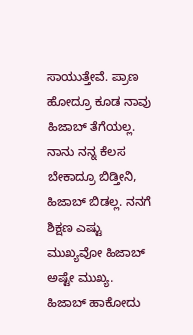ಸಾಯುತ್ತೇವೆ. ಪ್ರಾಣ ಹೋದ್ರೂ ಕೂಡ ನಾವು ಹಿಜಾಬ್ ತೆಗೆಯಲ್ಲ. ನಾನು ನನ್ನ ಕೆಲಸ ಬೇಕಾದ್ರೂ ಬಿಡ್ತೀನಿ, ಹಿಜಾಬ್ ಬಿಡಲ್ಲ. ನನಗೆ ಶಿಕ್ಷಣ ಎಷ್ಟು ಮುಖ್ಯವೋ ಹಿಜಾಬ್ ಅಷ್ಟೇ ಮುಖ್ಯ. ಹಿಜಾಬ್ ಹಾಕೋದು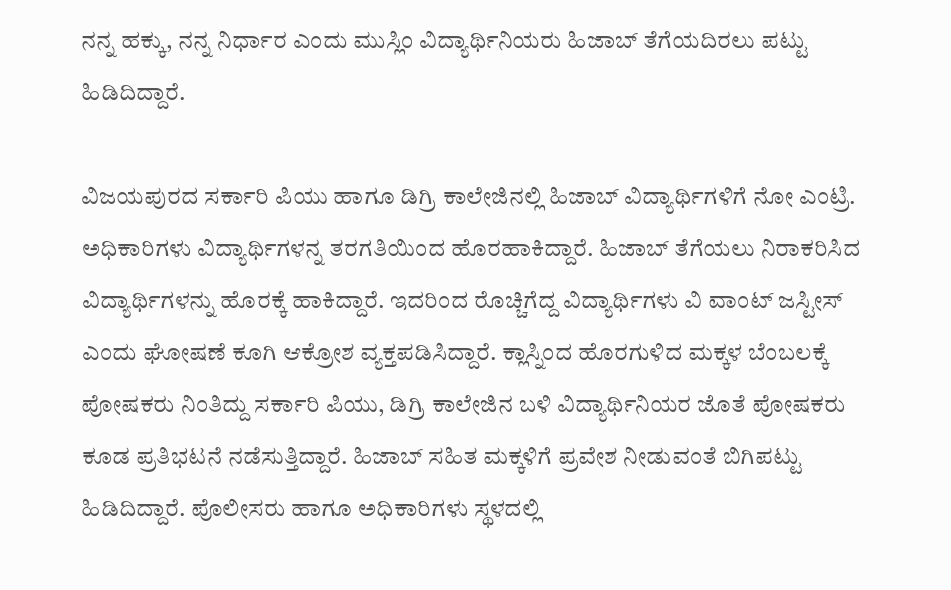ನನ್ನ ಹಕ್ಕು, ನನ್ನ ನಿರ್ಧಾರ ಎಂದು ಮುಸ್ಲಿಂ ವಿದ್ಯಾರ್ಥಿನಿಯರು ಹಿಜಾಬ್ ತೆಗೆಯದಿರಲು ಪಟ್ಟು ಹಿಡಿದಿದ್ದಾರೆ.

ವಿಜಯಪುರದ ಸರ್ಕಾರಿ ಪಿಯು ಹಾಗೂ ಡಿಗ್ರಿ ಕಾಲೇಜಿನಲ್ಲಿ ಹಿಜಾಬ್ ವಿದ್ಯಾರ್ಥಿಗಳಿಗೆ ನೋ ಎಂಟ್ರಿ. ಅಧಿಕಾರಿಗಳು ವಿದ್ಯಾರ್ಥಿಗಳನ್ನ ತರಗತಿಯಿಂದ ಹೊರಹಾಕಿದ್ದಾರೆ. ಹಿಜಾಬ್ ತೆಗೆಯಲು ನಿರಾಕರಿಸಿದ ವಿದ್ಯಾರ್ಥಿಗಳನ್ನು ಹೊರಕ್ಕೆ ಹಾಕಿದ್ದಾರೆ. ಇದರಿಂದ ರೊಚ್ಚಿಗೆದ್ದ ವಿದ್ಯಾರ್ಥಿಗಳು ವಿ ವಾಂಟ್ ಜಸ್ಟೀಸ್ ಎಂದು ಘೋಷಣೆ ಕೂಗಿ ಆಕ್ರೋಶ ವ್ಯಕ್ತಪಡಿಸಿದ್ದಾರೆ. ಕ್ಲಾಸ್ನಿಂದ ಹೊರಗುಳಿದ ಮಕ್ಕಳ ಬೆಂಬಲಕ್ಕೆ ಪೋಷಕರು ನಿಂತಿದ್ದು ಸರ್ಕಾರಿ ಪಿಯು, ಡಿಗ್ರಿ ಕಾಲೇಜಿನ ಬಳಿ ವಿದ್ಯಾರ್ಥಿನಿಯರ ಜೊತೆ ಪೋಷಕರು ಕೂಡ ಪ್ರತಿಭಟನೆ ನಡೆಸುತ್ತಿದ್ದಾರೆ. ಹಿಜಾಬ್ ಸಹಿತ ಮಕ್ಕಳಿಗೆ ಪ್ರವೇಶ ನೀಡುವಂತೆ ಬಿಗಿಪಟ್ಟು ಹಿಡಿದಿದ್ದಾರೆ. ಪೊಲೀಸರು ಹಾಗೂ ಅಧಿಕಾರಿಗಳು ಸ್ಥಳದಲ್ಲಿ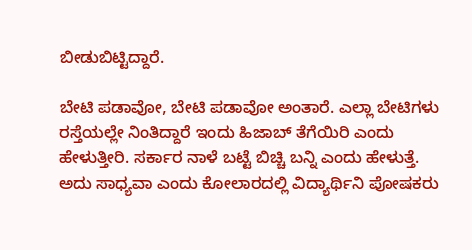ಬೀಡುಬಿಟ್ಟಿದ್ದಾರೆ.

ಬೇಟಿ ಪಡಾವೋ, ಬೇಟಿ ಪಡಾವೋ ಅಂತಾರೆ. ಎಲ್ಲಾ ಬೇಟಿಗಳು ರಸ್ತೆಯಲ್ಲೇ ನಿಂತಿದ್ದಾರೆ ಇಂದು ಹಿಜಾಬ್ ತೆಗೆಯಿರಿ ಎಂದು ಹೇಳುತ್ತೀರಿ. ಸರ್ಕಾರ ನಾಳೆ ಬಟ್ಟೆ ಬಿಚ್ಚಿ ಬನ್ನಿ ಎಂದು ಹೇಳುತ್ತೆ. ಅದು ಸಾಧ್ಯವಾ ಎಂದು ಕೋಲಾರದಲ್ಲಿ ವಿದ್ಯಾರ್ಥಿನಿ ಪೋಷಕರು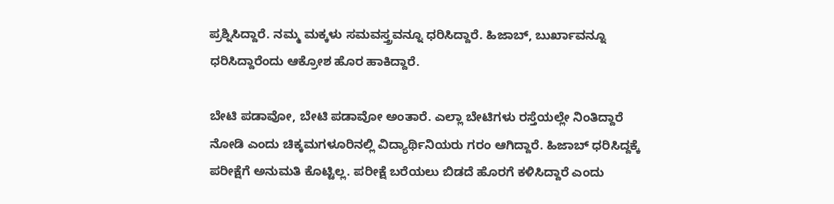ಪ್ರಶ್ನಿಸಿದ್ದಾರೆ. ನಮ್ಮ ಮಕ್ಕಳು ಸಮವಸ್ತ್ರವನ್ನೂ ಧರಿಸಿದ್ದಾರೆ. ಹಿಜಾಬ್, ಬುರ್ಖಾವನ್ನೂ ಧರಿಸಿದ್ದಾರೆಂದು ಆಕ್ರೋಶ ಹೊರ ಹಾಕಿದ್ದಾರೆ.

ಬೇಟಿ ಪಡಾವೋ, ಬೇಟಿ ಪಡಾವೋ ಅಂತಾರೆ. ಎಲ್ಲಾ ಬೇಟಿಗಳು ರಸ್ತೆಯಲ್ಲೇ ನಿಂತಿದ್ದಾರೆ ನೋಡಿ ಎಂದು ಚಿಕ್ಕಮಗಳೂರಿನಲ್ಲಿ ವಿದ್ಯಾರ್ಥಿನಿಯರು ಗರಂ ಆಗಿದ್ದಾರೆ. ಹಿಜಾಬ್ ಧರಿಸಿದ್ದಕ್ಕೆ ಪರೀಕ್ಷೆಗೆ ಅನುಮತಿ ಕೊಟ್ಟಿಲ್ಲ. ಪರೀಕ್ಷೆ ಬರೆಯಲು ಬಿಡದೆ ಹೊರಗೆ ಕಳಿಸಿದ್ದಾರೆ ಎಂದು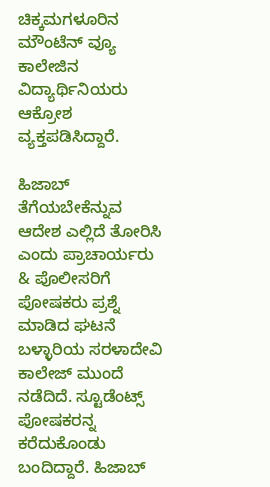ಚಿಕ್ಕಮಗಳೂರಿನ ಮೌಂಟೆನ್ ವ್ಯೂ ಕಾಲೇಜಿನ ವಿದ್ಯಾರ್ಥಿನಿಯರು ಆಕ್ರೋಶ ವ್ಯಕ್ತಪಡಿಸಿದ್ದಾರೆ.

ಹಿಜಾಬ್ ತೆಗೆಯಬೇಕೆನ್ನುವ ಆದೇಶ ಎಲ್ಲಿದೆ ತೋರಿಸಿ ಎಂದು ಪ್ರಾಚಾರ್ಯರು & ಪೊಲೀಸರಿಗೆ ಪೋಷಕರು ಪ್ರಶ್ನೆ ಮಾಡಿದ ಘಟನೆ ಬಳ್ಳಾರಿಯ ಸರಳಾದೇವಿ ಕಾಲೇಜ್ ಮುಂದೆ ನಡೆದಿದೆ. ಸ್ಟೂಡೆಂಟ್ಸ್ ಪೋಷಕರನ್ನ ಕರೆದುಕೊಂಡು ಬಂದಿದ್ದಾರೆ. ಹಿಜಾಬ್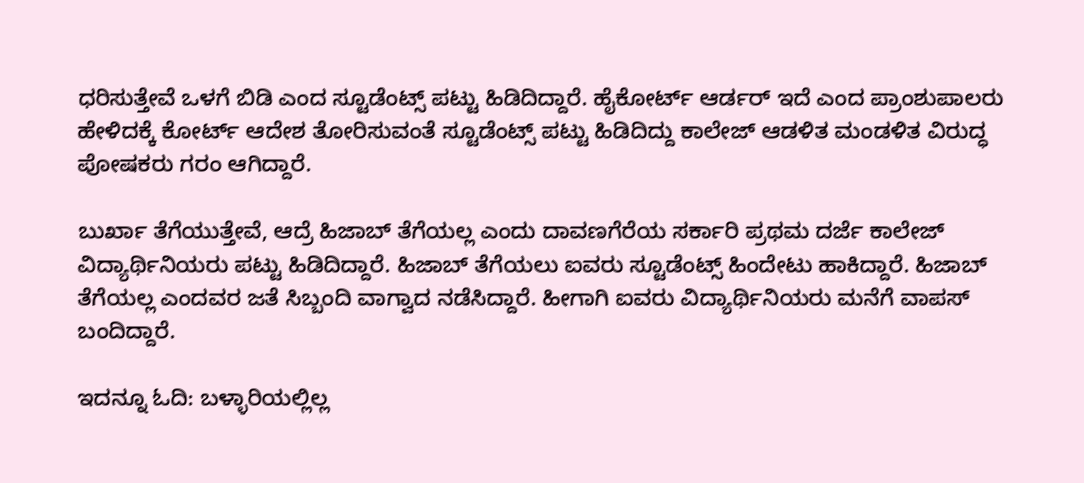ಧರಿಸುತ್ತೇವೆ ಒಳಗೆ ಬಿಡಿ ಎಂದ ಸ್ಟೂಡೆಂಟ್ಸ್ ಪಟ್ಟು ಹಿಡಿದಿದ್ದಾರೆ. ಹೈಕೋರ್ಟ್ ಆರ್ಡರ್ ಇದೆ ಎಂದ ಪ್ರಾಂಶುಪಾಲರು ಹೇಳಿದಕ್ಕೆ ಕೋರ್ಟ್ ಆದೇಶ ತೋರಿಸುವಂತೆ ಸ್ಟೂಡೆಂಟ್ಸ್ ಪಟ್ಟು ಹಿಡಿದಿದ್ದು ಕಾಲೇಜ್ ಆಡಳಿತ ಮಂಡಳಿತ ವಿರುದ್ಧ ಪೋಷಕರು ಗರಂ ಆಗಿದ್ದಾರೆ.

ಬುರ್ಖಾ ತೆಗೆಯುತ್ತೇವೆ, ಆದ್ರೆ ಹಿಜಾಬ್ ತೆಗೆಯಲ್ಲ ಎಂದು ದಾವಣಗೆರೆಯ ಸರ್ಕಾರಿ ಪ್ರಥಮ ದರ್ಜೆ ಕಾಲೇಜ್ ವಿದ್ಯಾರ್ಥಿನಿಯರು ಪಟ್ಟು ಹಿಡಿದಿದ್ದಾರೆ. ಹಿಜಾಬ್ ತೆಗೆಯಲು ಐವರು ಸ್ಟೂಡೆಂಟ್ಸ್ ಹಿಂದೇಟು ಹಾಕಿದ್ದಾರೆ. ಹಿಜಾಬ್ ತೆಗೆಯಲ್ಲ ಎಂದವರ ಜತೆ ಸಿಬ್ಬಂದಿ ವಾಗ್ವಾದ ನಡೆಸಿದ್ದಾರೆ. ಹೀಗಾಗಿ ಐವರು ವಿದ್ಯಾರ್ಥಿನಿಯರು ಮನೆಗೆ ವಾಪಸ್ ಬಂದಿದ್ದಾರೆ.

ಇದನ್ನೂ ಓದಿ: ಬಳ್ಳಾರಿಯಲ್ಲಿಲ್ಲ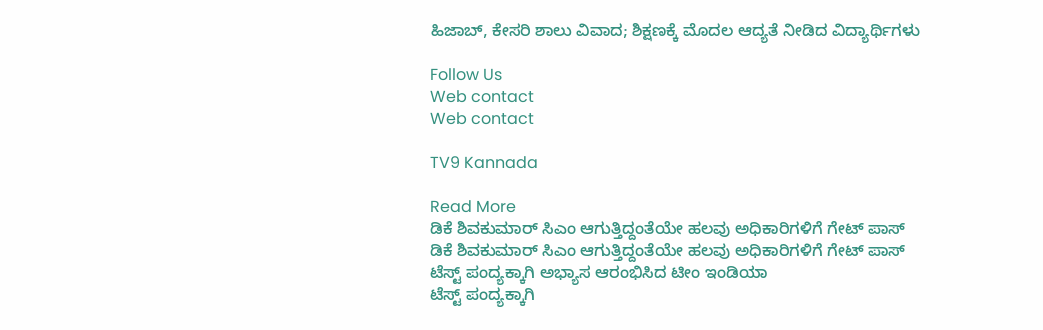ಹಿಜಾಬ್, ಕೇಸರಿ ಶಾಲು ವಿವಾದ; ಶಿಕ್ಷಣಕ್ಕೆ ಮೊದಲ ಆದ್ಯತೆ ನೀಡಿದ ವಿದ್ಯಾರ್ಥಿಗಳು

Follow Us
Web contact
Web contact

TV9 Kannada

Read More
ಡಿಕೆ ಶಿವಕುಮಾರ್ ಸಿಎಂ ಆಗುತ್ತಿದ್ದಂತೆಯೇ ಹಲವು ಅಧಿಕಾರಿಗಳಿಗೆ ಗೇಟ್ ಪಾಸ್
ಡಿಕೆ ಶಿವಕುಮಾರ್ ಸಿಎಂ ಆಗುತ್ತಿದ್ದಂತೆಯೇ ಹಲವು ಅಧಿಕಾರಿಗಳಿಗೆ ಗೇಟ್ ಪಾಸ್
ಟೆಸ್ಟ್ ಪಂದ್ಯಕ್ಕಾಗಿ ಅಭ್ಯಾಸ ಆರಂಭಿಸಿದ ಟೀಂ ಇಂಡಿಯಾ
ಟೆಸ್ಟ್ ಪಂದ್ಯಕ್ಕಾಗಿ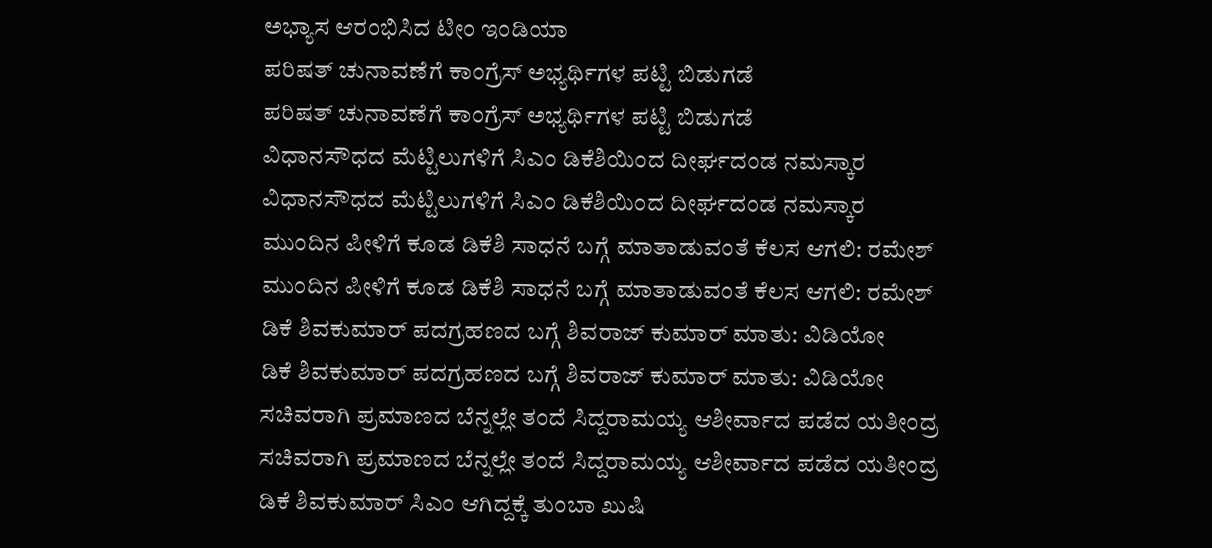ಅಭ್ಯಾಸ ಆರಂಭಿಸಿದ ಟೀಂ ಇಂಡಿಯಾ
ಪರಿಷತ್ ಚುನಾವಣೆಗೆ ಕಾಂಗ್ರೆಸ್ ಅಭ್ಯರ್ಥಿಗಳ ಪಟ್ಟಿ ಬಿಡುಗಡೆ
ಪರಿಷತ್ ಚುನಾವಣೆಗೆ ಕಾಂಗ್ರೆಸ್ ಅಭ್ಯರ್ಥಿಗಳ ಪಟ್ಟಿ ಬಿಡುಗಡೆ
ವಿಧಾನಸೌಧದ ಮೆಟ್ಟಿಲುಗಳಿಗೆ ಸಿಎಂ ಡಿಕೆಶಿಯಿಂದ ದೀರ್ಘದಂಡ ನಮಸ್ಕಾರ
ವಿಧಾನಸೌಧದ ಮೆಟ್ಟಿಲುಗಳಿಗೆ ಸಿಎಂ ಡಿಕೆಶಿಯಿಂದ ದೀರ್ಘದಂಡ ನಮಸ್ಕಾರ
ಮುಂದಿನ ಪೀಳಿಗೆ ಕೂಡ ಡಿಕೆಶಿ ಸಾಧನೆ ಬಗ್ಗೆ ಮಾತಾಡುವಂತೆ ಕೆಲಸ ಆಗಲಿ: ರಮೇಶ್
ಮುಂದಿನ ಪೀಳಿಗೆ ಕೂಡ ಡಿಕೆಶಿ ಸಾಧನೆ ಬಗ್ಗೆ ಮಾತಾಡುವಂತೆ ಕೆಲಸ ಆಗಲಿ: ರಮೇಶ್
ಡಿಕೆ ಶಿವಕುಮಾರ್ ಪದಗ್ರಹಣದ ಬಗ್ಗೆ ಶಿವರಾಜ್ ಕುಮಾರ್ ಮಾತು: ವಿಡಿಯೋ
ಡಿಕೆ ಶಿವಕುಮಾರ್ ಪದಗ್ರಹಣದ ಬಗ್ಗೆ ಶಿವರಾಜ್ ಕುಮಾರ್ ಮಾತು: ವಿಡಿಯೋ
ಸಚಿವರಾಗಿ ಪ್ರಮಾಣದ ಬೆನ್ನಲ್ಲೇ ತಂದೆ ಸಿದ್ದರಾಮಯ್ಯ ಆಶೀರ್ವಾದ ಪಡೆದ ಯತೀಂದ್ರ
ಸಚಿವರಾಗಿ ಪ್ರಮಾಣದ ಬೆನ್ನಲ್ಲೇ ತಂದೆ ಸಿದ್ದರಾಮಯ್ಯ ಆಶೀರ್ವಾದ ಪಡೆದ ಯತೀಂದ್ರ
ಡಿಕೆ ಶಿವಕುಮಾರ್ ಸಿಎಂ ಆಗಿದ್ದಕ್ಕೆ ತುಂಬಾ ಖುಷಿ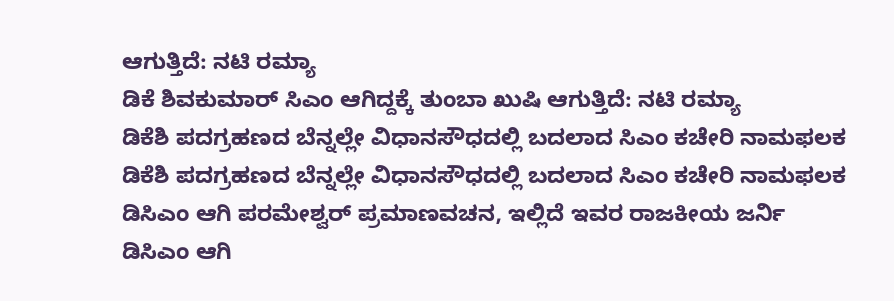ಆಗುತ್ತಿದೆ: ನಟಿ ರಮ್ಯಾ
ಡಿಕೆ ಶಿವಕುಮಾರ್ ಸಿಎಂ ಆಗಿದ್ದಕ್ಕೆ ತುಂಬಾ ಖುಷಿ ಆಗುತ್ತಿದೆ: ನಟಿ ರಮ್ಯಾ
ಡಿಕೆಶಿ ಪದಗ್ರಹಣದ ಬೆನ್ನಲ್ಲೇ ವಿಧಾನಸೌಧದಲ್ಲಿ ಬದಲಾದ ಸಿಎಂ ಕಚೇರಿ ನಾಮಫಲಕ
ಡಿಕೆಶಿ ಪದಗ್ರಹಣದ ಬೆನ್ನಲ್ಲೇ ವಿಧಾನಸೌಧದಲ್ಲಿ ಬದಲಾದ ಸಿಎಂ ಕಚೇರಿ ನಾಮಫಲಕ
ಡಿಸಿಎಂ ಆಗಿ ಪರಮೇಶ್ವರ್ ಪ್ರಮಾಣವಚನ, ಇಲ್ಲಿದೆ ಇವರ ರಾಜಕೀಯ ಜರ್ನಿ
ಡಿಸಿಎಂ ಆಗಿ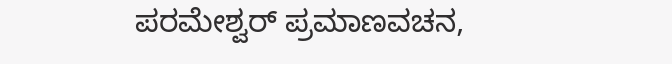ಪರಮೇಶ್ವರ್ ಪ್ರಮಾಣವಚನ,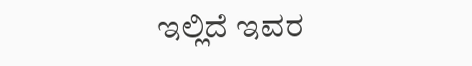ಇಲ್ಲಿದೆ ಇವರ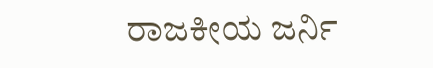ರಾಜಕೀಯ ಜರ್ನಿ